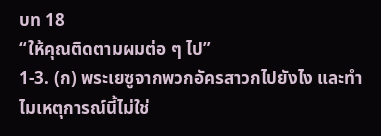บท 18
“ให้คุณติดตามผมต่อ ๆ ไป”
1-3. (ก) พระเยซูจากพวกอัครสาวกไปยังไง และทำไมเหตุการณ์นี้ไม่ใช่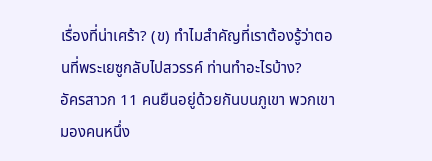เรื่องที่น่าเศร้า? (ข) ทำไมสำคัญที่เราต้องรู้ว่าตอนที่พระเยซูกลับไปสวรรค์ ท่านทำอะไรบ้าง?
อัครสาวก 11 คนยืนอยู่ด้วยกันบนภูเขา พวกเขามองคนหนึ่ง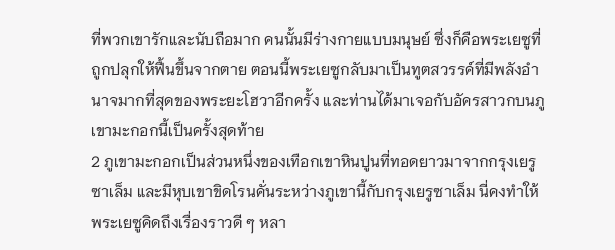ที่พวกเขารักและนับถือมาก คนนั้นมีร่างกายแบบมนุษย์ ซึ่งก็คือพระเยซูที่ถูกปลุกให้ฟื้นขึ้นจากตาย ตอนนี้พระเยซูกลับมาเป็นทูตสวรรค์ที่มีพลังอำนาจมากที่สุดของพระยะโฮวาอีกครั้ง และท่านได้มาเจอกับอัครสาวกบนภูเขามะกอกนี้เป็นครั้งสุดท้าย
2 ภูเขามะกอกเป็นส่วนหนึ่งของเทือกเขาหินปูนที่ทอดยาวมาจากกรุงเยรูซาเล็ม และมีหุบเขาขิดโรนคั่นระหว่างภูเขานี้กับกรุงเยรูซาเล็ม นี่คงทำให้พระเยซูคิดถึงเรื่องราวดี ๆ หลา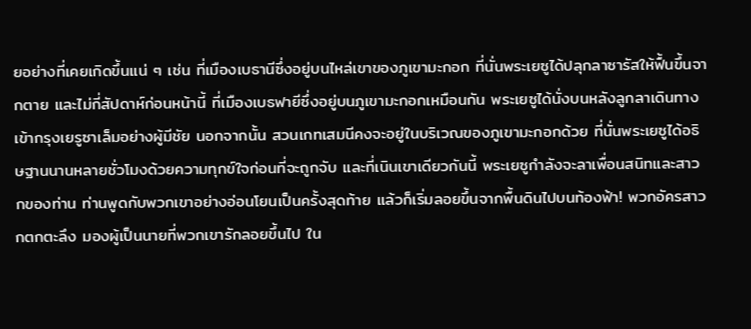ยอย่างที่เคยเกิดขึ้นแน่ ๆ เช่น ที่เมืองเบธานีซึ่งอยู่บนไหล่เขาของภูเขามะกอก ที่นั่นพระเยซูได้ปลุกลาซารัสให้ฟื้นขึ้นจากตาย และไม่กี่สัปดาห์ก่อนหน้านี้ ที่เมืองเบธฟายีซึ่งอยู่บนภูเขามะกอกเหมือนกัน พระเยซูได้นั่งบนหลังลูกลาเดินทางเข้ากรุงเยรูซาเล็มอย่างผู้มีชัย นอกจากนั้น สวนเกทเสมนีคงจะอยู่ในบริเวณของภูเขามะกอกด้วย ที่นั่นพระเยซูได้อธิษฐานนานหลายชั่วโมงด้วยความทุกข์ใจก่อนที่จะถูกจับ และที่เนินเขาเดียวกันนี้ พระเยซูกำลังจะลาเพื่อนสนิทและสาวกของท่าน ท่านพูดกับพวกเขาอย่างอ่อนโยนเป็นครั้งสุดท้าย แล้วก็เริ่มลอยขึ้นจากพื้นดินไปบนท้องฟ้า! พวกอัครสาวกตกตะลึง มองผู้เป็นนายที่พวกเขารักลอยขึ้นไป ใน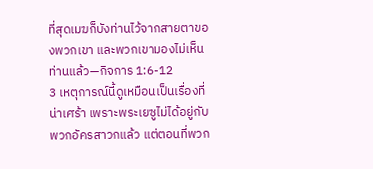ที่สุดเมฆก็บังท่านไว้จากสายตาของพวกเขา และพวกเขามองไม่เห็นท่านแล้ว—กิจการ 1:6-12
3 เหตุการณ์นี้ดูเหมือนเป็นเรื่องที่น่าเศร้า เพราะพระเยซูไม่ได้อยู่กับพวกอัครสาวกแล้ว แต่ตอนที่พวก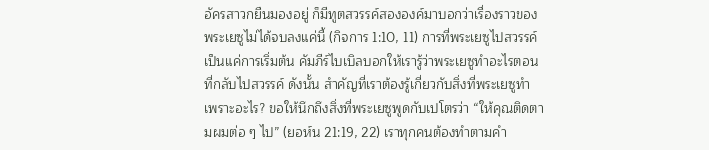อัครสาวกยืนมองอยู่ ก็มีทูตสวรรค์สององค์มาบอกว่าเรื่องราวของพระเยซูไม่ได้จบลงแค่นี้ (กิจการ 1:10, 11) การที่พระเยซูไปสวรรค์เป็นแค่การเริ่มต้น คัมภีร์ไบเบิลบอกให้เรารู้ว่าพระเยซูทำอะไรตอนที่กลับไปสวรรค์ ดังนั้น สำคัญที่เราต้องรู้เกี่ยวกับสิ่งที่พระเยซูทำ เพราะอะไร? ขอให้นึกถึงสิ่งที่พระเยซูพูดกับเปโตรว่า “ให้คุณติดตามผมต่อ ๆ ไป” (ยอห์น 21:19, 22) เราทุกคนต้องทำตามคำ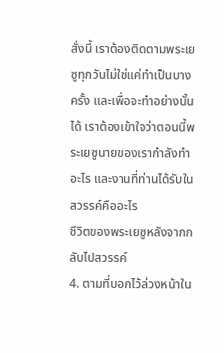สั่งนี้ เราต้องติดตามพระเยซูทุกวันไม่ใช่แค่ทำเป็นบางครั้ง และเพื่อจะทำอย่างนั้นได้ เราต้องเข้าใจว่าตอนนี้พระเยซูนายของเรากำลังทำอะไร และงานที่ท่านได้รับในสวรรค์คืออะไร
ชีวิตของพระเยซูหลังจากกลับไปสวรรค์
4. ตามที่บอกไว้ล่วงหน้าใน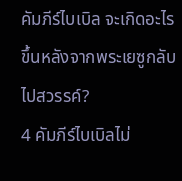คัมภีร์ไบเบิล จะเกิดอะไรขึ้นหลังจากพระเยซูกลับไปสวรรค์?
4 คัมภีร์ไบเบิลไม่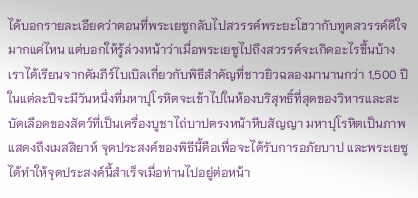ได้บอกรายละเอียดว่าตอนที่พระเยซูกลับไปสวรรค์พระยะโฮวากับทูตสวรรค์ดีใจมากแค่ไหน แต่บอกให้รู้ล่วงหน้าว่าเมื่อพระเยซูไปถึงสวรรค์จะเกิดอะไรขึ้นบ้าง เราได้เรียนจากคัมภีร์ไบเบิลเกี่ยวกับพิธีสำคัญที่ชาวยิวฉลองมานานกว่า 1,500 ปี ในแต่ละปีจะมีวันหนึ่งที่มหาปุโรหิตจะเข้าไปในห้องบริสุทธิ์ที่สุดของวิหารและสะบัดเลือดของสัตว์ที่เป็นเครื่องบูชาไถ่บาปตรงหน้าหีบสัญญา มหาปุโรหิตเป็นภาพแสดงถึงเมสสิยาห์ จุดประสงค์ของพิธีนี้คือเพื่อจะได้รับการอภัยบาป และพระเยซูได้ทำให้จุดประสงค์นี้สำเร็จเมื่อท่านไปอยู่ต่อหน้า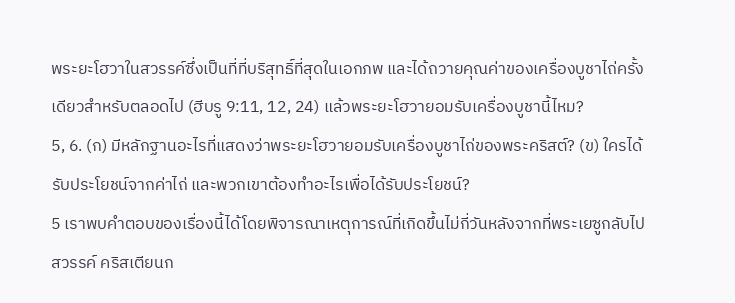พระยะโฮวาในสวรรค์ซึ่งเป็นที่ที่บริสุทธิ์ที่สุดในเอกภพ และได้ถวายคุณค่าของเครื่องบูชาไถ่ครั้งเดียวสำหรับตลอดไป (ฮีบรู 9:11, 12, 24) แล้วพระยะโฮวายอมรับเครื่องบูชานี้ไหม?
5, 6. (ก) มีหลักฐานอะไรที่แสดงว่าพระยะโฮวายอมรับเครื่องบูชาไถ่ของพระคริสต์? (ข) ใครได้รับประโยชน์จากค่าไถ่ และพวกเขาต้องทำอะไรเพื่อได้รับประโยชน์?
5 เราพบคำตอบของเรื่องนี้ได้โดยพิจารณาเหตุการณ์ที่เกิดขึ้นไม่กี่วันหลังจากที่พระเยซูกลับไปสวรรค์ คริสเตียนก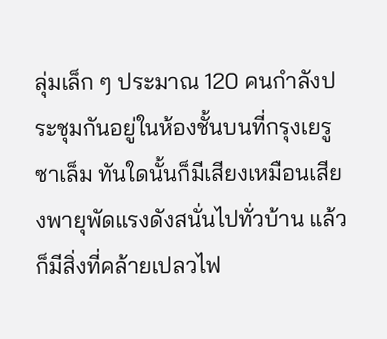ลุ่มเล็ก ๆ ประมาณ 120 คนกำลังประชุมกันอยู่ในห้องชั้นบนที่กรุงเยรูซาเล็ม ทันใดนั้นก็มีเสียงเหมือนเสียงพายุพัดแรงดังสนั่นไปทั่วบ้าน แล้วก็มีสิ่งที่คล้ายเปลวไฟ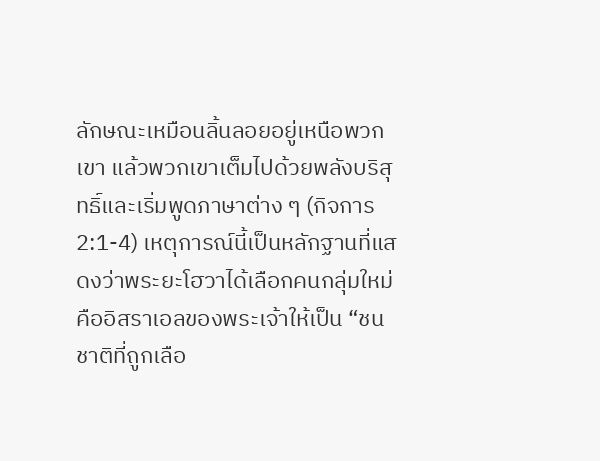ลักษณะเหมือนลิ้นลอยอยู่เหนือพวกเขา แล้วพวกเขาเต็มไปด้วยพลังบริสุทธิ์และเริ่มพูดภาษาต่าง ๆ (กิจการ 2:1-4) เหตุการณ์นี้เป็นหลักฐานที่แสดงว่าพระยะโฮวาได้เลือกคนกลุ่มใหม่ คืออิสราเอลของพระเจ้าให้เป็น “ชนชาติที่ถูกเลือ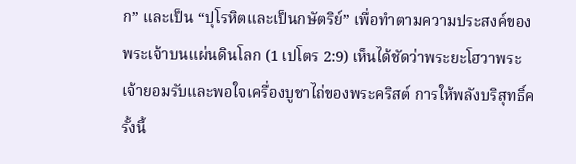ก” และเป็น “ปุโรหิตและเป็นกษัตริย์” เพื่อทำตามความประสงค์ของพระเจ้าบนแผ่นดินโลก (1 เปโตร 2:9) เห็นได้ชัดว่าพระยะโฮวาพระเจ้ายอมรับและพอใจเครื่องบูชาไถ่ของพระคริสต์ การให้พลังบริสุทธิ์ครั้งนี้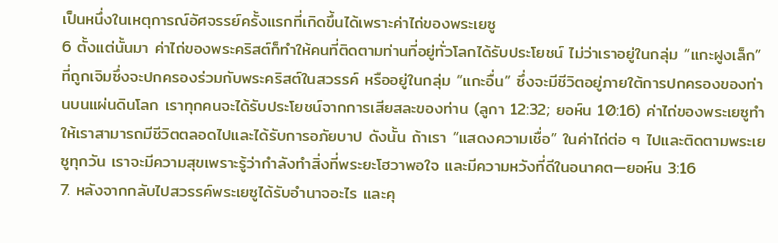เป็นหนึ่งในเหตุการณ์อัศจรรย์ครั้งแรกที่เกิดขึ้นได้เพราะค่าไถ่ของพระเยซู
6 ตั้งแต่นั้นมา ค่าไถ่ของพระคริสต์ก็ทำให้คนที่ติดตามท่านที่อยู่ทั่วโลกได้รับประโยชน์ ไม่ว่าเราอยู่ในกลุ่ม “แกะฝูงเล็ก” ที่ถูกเจิมซึ่งจะปกครองร่วมกับพระคริสต์ในสวรรค์ หรืออยู่ในกลุ่ม “แกะอื่น” ซึ่งจะมีชีวิตอยู่ภายใต้การปกครองของท่านบนแผ่นดินโลก เราทุกคนจะได้รับประโยชน์จากการเสียสละของท่าน (ลูกา 12:32; ยอห์น 10:16) ค่าไถ่ของพระเยซูทำให้เราสามารถมีชีวิตตลอดไปและได้รับการอภัยบาป ดังนั้น ถ้าเรา “แสดงความเชื่อ” ในค่าไถ่ต่อ ๆ ไปและติดตามพระเยซูทุกวัน เราจะมีความสุขเพราะรู้ว่ากำลังทำสิ่งที่พระยะโฮวาพอใจ และมีความหวังที่ดีในอนาคต—ยอห์น 3:16
7. หลังจากกลับไปสวรรค์พระเยซูได้รับอำนาจอะไร และคุ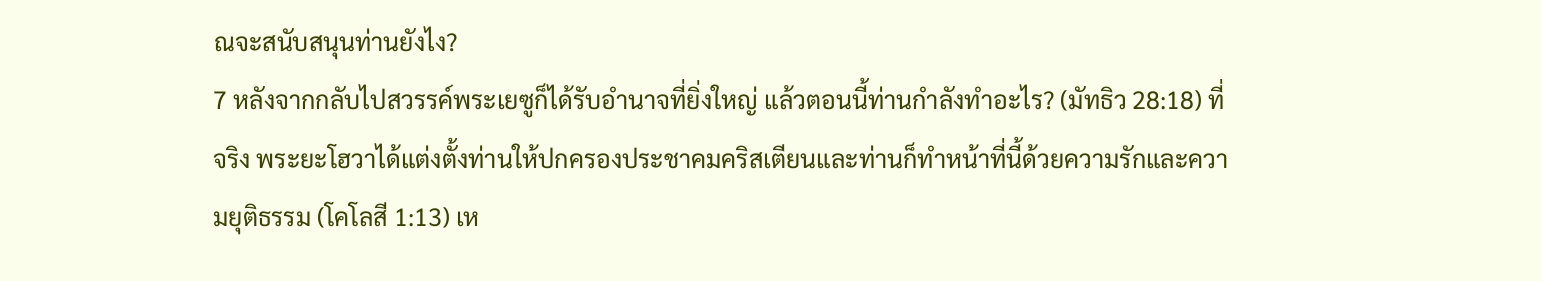ณจะสนับสนุนท่านยังไง?
7 หลังจากกลับไปสวรรค์พระเยซูก็ได้รับอำนาจที่ยิ่งใหญ่ แล้วตอนนี้ท่านกำลังทำอะไร? (มัทธิว 28:18) ที่จริง พระยะโฮวาได้แต่งตั้งท่านให้ปกครองประชาคมคริสเตียนและท่านก็ทำหน้าที่นี้ด้วยความรักและความยุติธรรม (โคโลสี 1:13) เห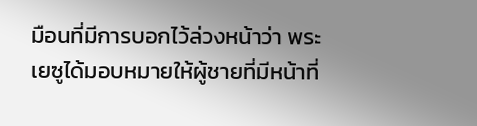มือนที่มีการบอกไว้ล่วงหน้าว่า พระเยซูได้มอบหมายให้ผู้ชายที่มีหน้าที่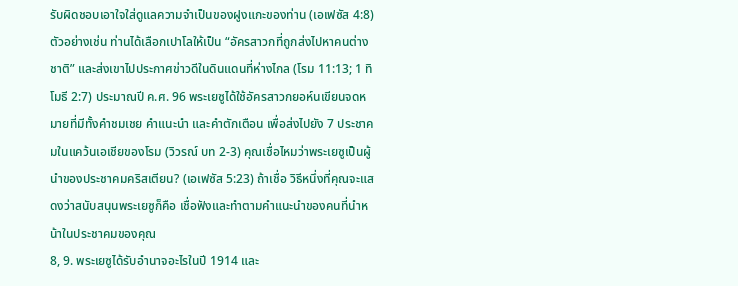รับผิดชอบเอาใจใส่ดูแลความจำเป็นของฝูงแกะของท่าน (เอเฟซัส 4:8) ตัวอย่างเช่น ท่านได้เลือกเปาโลให้เป็น “อัครสาวกที่ถูกส่งไปหาคนต่างชาติ” และส่งเขาไปประกาศข่าวดีในดินแดนที่ห่างไกล (โรม 11:13; 1 ทิโมธี 2:7) ประมาณปี ค.ศ. 96 พระเยซูได้ใช้อัครสาวกยอห์นเขียนจดหมายที่มีทั้งคำชมเชย คำแนะนำ และคำตักเตือน เพื่อส่งไปยัง 7 ประชาคมในแคว้นเอเชียของโรม (วิวรณ์ บท 2-3) คุณเชื่อไหมว่าพระเยซูเป็นผู้นำของประชาคมคริสเตียน? (เอเฟซัส 5:23) ถ้าเชื่อ วิธีหนึ่งที่คุณจะแสดงว่าสนับสนุนพระเยซูก็คือ เชื่อฟังและทำตามคำแนะนำของคนที่นำหน้าในประชาคมของคุณ
8, 9. พระเยซูได้รับอำนาจอะไรในปี 1914 และ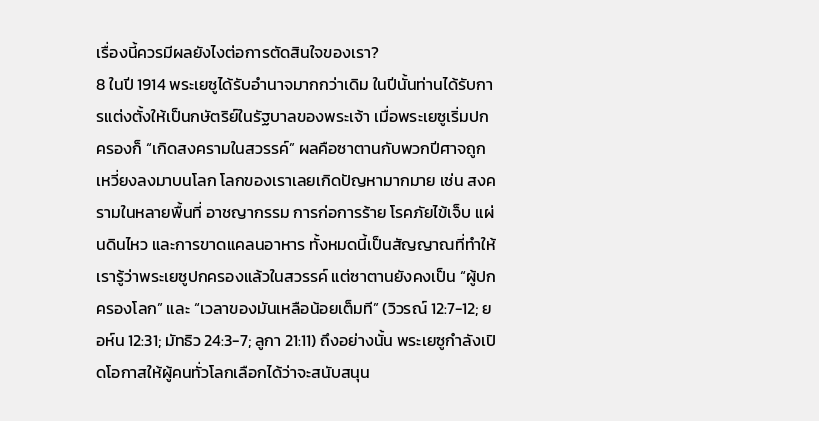เรื่องนี้ควรมีผลยังไงต่อการตัดสินใจของเรา?
8 ในปี 1914 พระเยซูได้รับอำนาจมากกว่าเดิม ในปีนั้นท่านได้รับการแต่งตั้งให้เป็นกษัตริย์ในรัฐบาลของพระเจ้า เมื่อพระเยซูเริ่มปกครองก็ “เกิดสงครามในสวรรค์” ผลคือซาตานกับพวกปีศาจถูกเหวี่ยงลงมาบนโลก โลกของเราเลยเกิดปัญหามากมาย เช่น สงครามในหลายพื้นที่ อาชญากรรม การก่อการร้าย โรคภัยไข้เจ็บ แผ่นดินไหว และการขาดแคลนอาหาร ทั้งหมดนี้เป็นสัญญาณที่ทำให้เรารู้ว่าพระเยซูปกครองแล้วในสวรรค์ แต่ซาตานยังคงเป็น “ผู้ปกครองโลก” และ “เวลาของมันเหลือน้อยเต็มที” (วิวรณ์ 12:7-12; ยอห์น 12:31; มัทธิว 24:3-7; ลูกา 21:11) ถึงอย่างนั้น พระเยซูกำลังเปิดโอกาสให้ผู้คนทั่วโลกเลือกได้ว่าจะสนับสนุน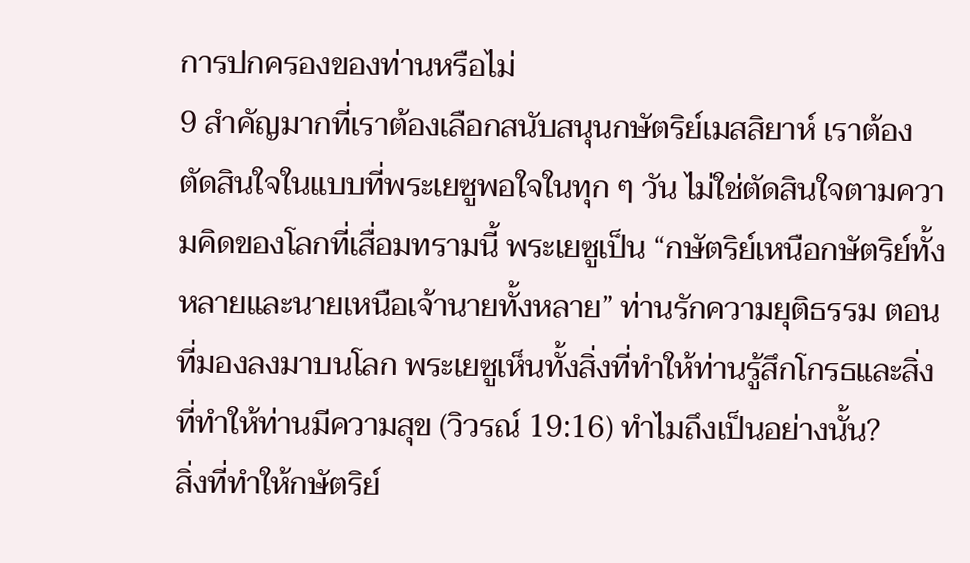การปกครองของท่านหรือไม่
9 สำคัญมากที่เราต้องเลือกสนับสนุนกษัตริย์เมสสิยาห์ เราต้องตัดสินใจในแบบที่พระเยซูพอใจในทุก ๆ วัน ไม่ใช่ตัดสินใจตามความคิดของโลกที่เสื่อมทรามนี้ พระเยซูเป็น “กษัตริย์เหนือกษัตริย์ทั้งหลายและนายเหนือเจ้านายทั้งหลาย” ท่านรักความยุติธรรม ตอนที่มองลงมาบนโลก พระเยซูเห็นทั้งสิ่งที่ทำให้ท่านรู้สึกโกรธและสิ่งที่ทำให้ท่านมีความสุข (วิวรณ์ 19:16) ทำไมถึงเป็นอย่างนั้น?
สิ่งที่ทำให้กษัตริย์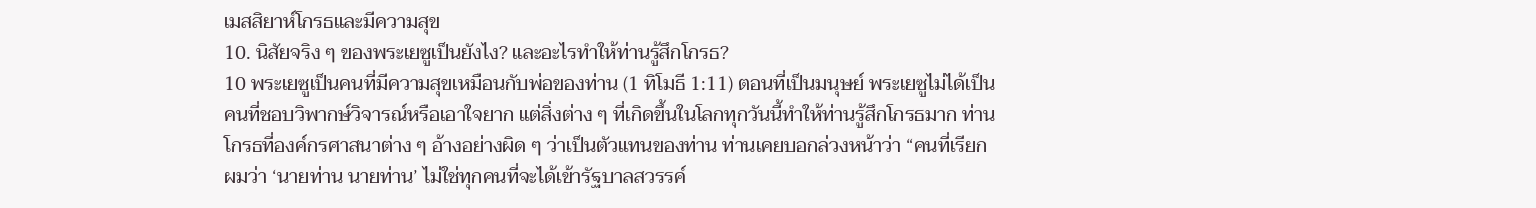เมสสิยาห์โกรธและมีความสุข
10. นิสัยจริง ๆ ของพระเยซูเป็นยังไง? และอะไรทำให้ท่านรู้สึกโกรธ?
10 พระเยซูเป็นคนที่มีความสุขเหมือนกับพ่อของท่าน (1 ทิโมธี 1:11) ตอนที่เป็นมนุษย์ พระเยซูไม่ได้เป็นคนที่ชอบวิพากษ์วิจารณ์หรือเอาใจยาก แต่สิ่งต่าง ๆ ที่เกิดขึ้นในโลกทุกวันนี้ทำให้ท่านรู้สึกโกรธมาก ท่านโกรธที่องค์กรศาสนาต่าง ๆ อ้างอย่างผิด ๆ ว่าเป็นตัวแทนของท่าน ท่านเคยบอกล่วงหน้าว่า “คนที่เรียกผมว่า ‘นายท่าน นายท่าน’ ไม่ใช่ทุกคนที่จะได้เข้ารัฐบาลสวรรค์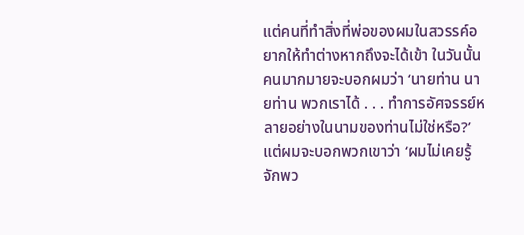แต่คนที่ทำสิ่งที่พ่อของผมในสวรรค์อยากให้ทำต่างหากถึงจะได้เข้า ในวันนั้นคนมากมายจะบอกผมว่า ‘นายท่าน นายท่าน พวกเราได้ . . . ทำการอัศจรรย์หลายอย่างในนามของท่านไม่ใช่หรือ?’ แต่ผมจะบอกพวกเขาว่า ‘ผมไม่เคยรู้จักพว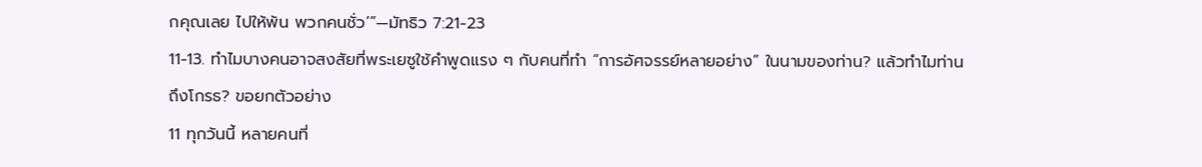กคุณเลย ไปให้พ้น พวกคนชั่ว’”—มัทธิว 7:21-23
11-13. ทำไมบางคนอาจสงสัยที่พระเยซูใช้คำพูดแรง ๆ กับคนที่ทำ “การอัศจรรย์หลายอย่าง” ในนามของท่าน? แล้วทำไมท่านถึงโกรธ? ขอยกตัวอย่าง
11 ทุกวันนี้ หลายคนที่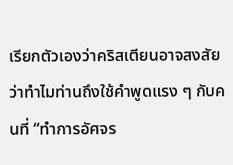เรียกตัวเองว่าคริสเตียนอาจสงสัยว่าทำไมท่านถึงใช้คำพูดแรง ๆ กับคนที่ “ทำการอัศจร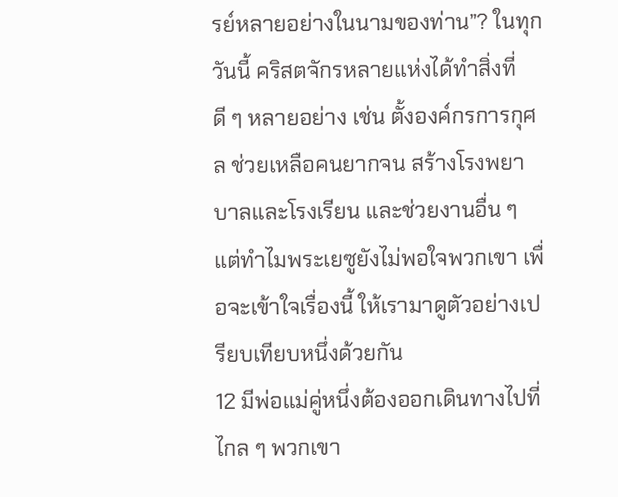รย์หลายอย่างในนามของท่าน”? ในทุกวันนี้ คริสตจักรหลายแห่งได้ทำสิ่งที่ดี ๆ หลายอย่าง เช่น ตั้งองค์กรการกุศล ช่วยเหลือคนยากจน สร้างโรงพยาบาลและโรงเรียน และช่วยงานอื่น ๆ แต่ทำไมพระเยซูยังไม่พอใจพวกเขา เพื่อจะเข้าใจเรื่องนี้ ให้เรามาดูตัวอย่างเปรียบเทียบหนึ่งด้วยกัน
12 มีพ่อแม่คู่หนึ่งต้องออกเดินทางไปที่ไกล ๆ พวกเขา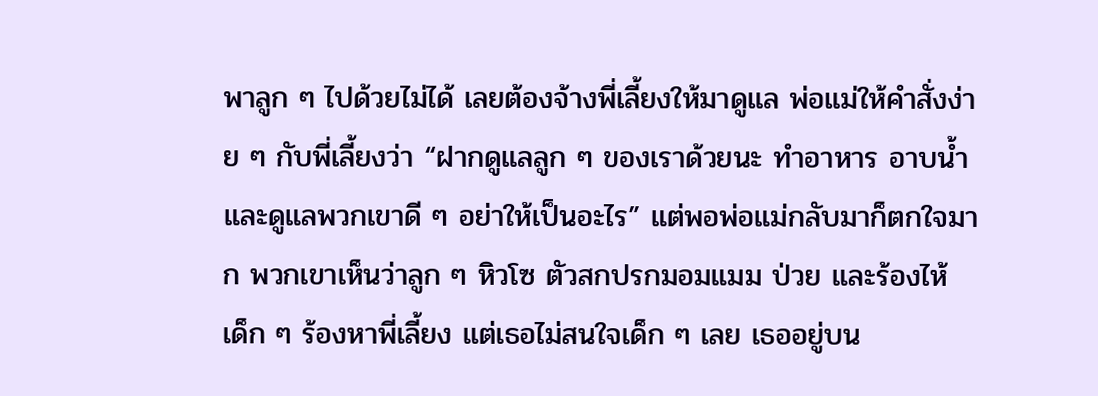พาลูก ๆ ไปด้วยไม่ได้ เลยต้องจ้างพี่เลี้ยงให้มาดูแล พ่อแม่ให้คำสั่งง่าย ๆ กับพี่เลี้ยงว่า “ฝากดูแลลูก ๆ ของเราด้วยนะ ทำอาหาร อาบน้ำ และดูแลพวกเขาดี ๆ อย่าให้เป็นอะไร” แต่พอพ่อแม่กลับมาก็ตกใจมาก พวกเขาเห็นว่าลูก ๆ หิวโซ ตัวสกปรกมอมแมม ป่วย และร้องไห้ เด็ก ๆ ร้องหาพี่เลี้ยง แต่เธอไม่สนใจเด็ก ๆ เลย เธออยู่บน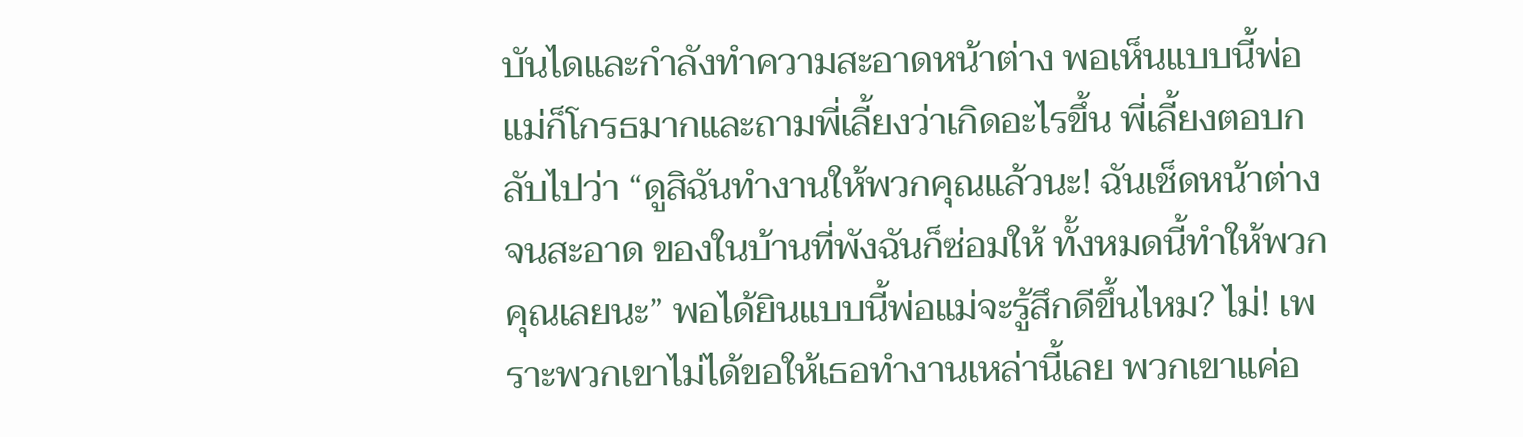บันไดและกำลังทำความสะอาดหน้าต่าง พอเห็นแบบนี้พ่อแม่ก็โกรธมากและถามพี่เลี้ยงว่าเกิดอะไรขึ้น พี่เลี้ยงตอบกลับไปว่า “ดูสิฉันทำงานให้พวกคุณแล้วนะ! ฉันเช็ดหน้าต่างจนสะอาด ของในบ้านที่พังฉันก็ซ่อมให้ ทั้งหมดนี้ทำให้พวกคุณเลยนะ” พอได้ยินแบบนี้พ่อแม่จะรู้สึกดีขึ้นไหม? ไม่! เพราะพวกเขาไม่ได้ขอให้เธอทำงานเหล่านี้เลย พวกเขาแค่อ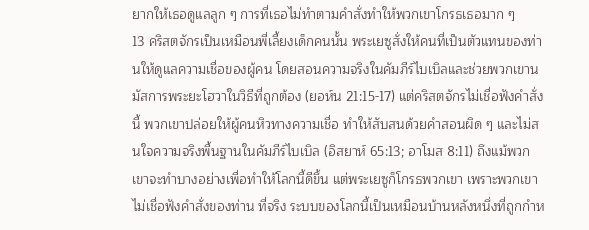ยากให้เธอดูแลลูก ๆ การที่เธอไม่ทำตามคำสั่งทำให้พวกเขาโกรธเธอมาก ๆ
13 คริสตจักรเป็นเหมือนพี่เลี้ยงเด็กคนนั้น พระเยซูสั่งให้คนที่เป็นตัวแทนของท่านให้ดูแลความเชื่อของผู้คน โดยสอนความจริงในคัมภีร์ไบเบิลและช่วยพวกเขานมัสการพระยะโฮวาในวิธีที่ถูกต้อง (ยอห์น 21:15-17) แต่คริสตจักรไม่เชื่อฟังคำสั่งนี้ พวกเขาปล่อยให้ผู้คนหิวทางความเชื่อ ทำให้สับสนด้วยคำสอนผิด ๆ และไม่สนใจความจริงพื้นฐานในคัมภีร์ไบเบิล (อิสยาห์ 65:13; อาโมส 8:11) ถึงแม้พวกเขาจะทำบางอย่างเพื่อทำให้โลกนี้ดีขึ้น แต่พระเยซูก็โกรธพวกเขา เพราะพวกเขาไม่เชื่อฟังคำสั่งของท่าน ที่จริง ระบบของโลกนี้เป็นเหมือนบ้านหลังหนึ่งที่ถูกกำห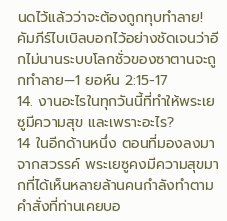นดไว้แล้วว่าจะต้องถูกทุบทำลาย! คัมภีร์ไบเบิลบอกไว้อย่างชัดเจนว่าอีกไม่นานระบบโลกชั่วของซาตานจะถูกทำลาย—1 ยอห์น 2:15-17
14. งานอะไรในทุกวันนี้ที่ทำให้พระเยซูมีความสุข และเพราะอะไร?
14 ในอีกด้านหนึ่ง ตอนที่มองลงมาจากสวรรค์ พระเยซูคงมีความสุขมากที่ได้เห็นหลายล้านคนกำลังทำตามคำสั่งที่ท่านเคยบอ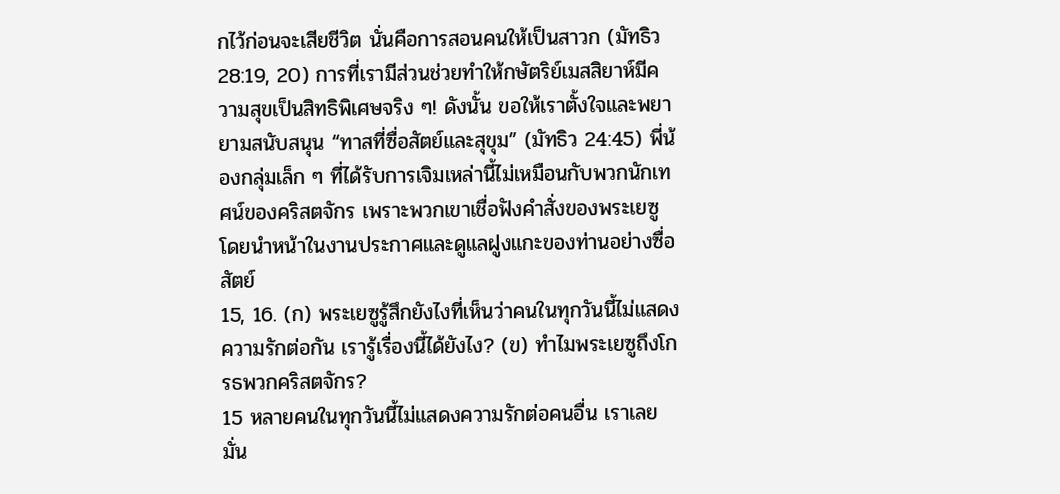กไว้ก่อนจะเสียชีวิต นั่นคือการสอนคนให้เป็นสาวก (มัทธิว 28:19, 20) การที่เรามีส่วนช่วยทำให้กษัตริย์เมสสิยาห์มีความสุขเป็นสิทธิพิเศษจริง ๆ! ดังนั้น ขอให้เราตั้งใจและพยายามสนับสนุน “ทาสที่ซื่อสัตย์และสุขุม” (มัทธิว 24:45) พี่น้องกลุ่มเล็ก ๆ ที่ได้รับการเจิมเหล่านี้ไม่เหมือนกับพวกนักเทศน์ของคริสตจักร เพราะพวกเขาเชื่อฟังคำสั่งของพระเยซู โดยนำหน้าในงานประกาศและดูแลฝูงแกะของท่านอย่างซื่อสัตย์
15, 16. (ก) พระเยซูรู้สึกยังไงที่เห็นว่าคนในทุกวันนี้ไม่แสดงความรักต่อกัน เรารู้เรื่องนี้ได้ยังไง? (ข) ทำไมพระเยซูถึงโกรธพวกคริสตจักร?
15 หลายคนในทุกวันนี้ไม่แสดงความรักต่อคนอื่น เราเลยมั่น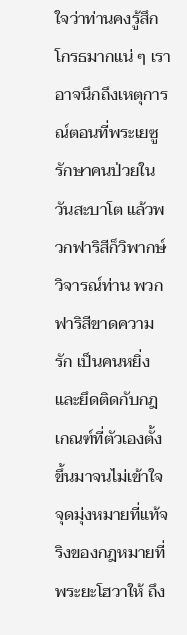ใจว่าท่านคงรู้สึกโกรธมากแน่ ๆ เราอาจนึกถึงเหตุการณ์ตอนที่พระเยซูรักษาคนป่วยในวันสะบาโต แล้วพวกฟาริสีก็วิพากษ์วิจารณ์ท่าน พวกฟาริสีขาดความรัก เป็นคนหยิ่ง และยึดติดกับกฎเกณฑ์ที่ตัวเองตั้งขึ้นมาจนไม่เข้าใจจุดมุ่งหมายที่แท้จริงของกฎหมายที่พระยะโฮวาให้ ถึง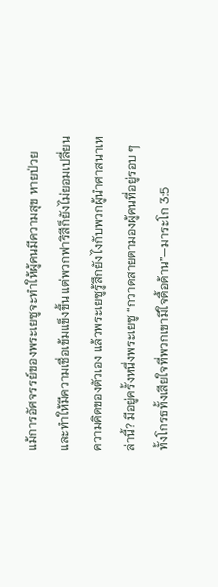แม้การอัศจรรย์ของพระเยซูจะทำให้ผู้คนมีความสุข หายป่วย และทำให้มีความเชื่อเข้มแข็งขึ้น แต่พวกฟาริสีก็ยังไม่ยอมเปลี่ยนความคิดของตัวเอง แล้วพระเยซูรู้สึกยังไงกับพวกผู้นำศาสนาเหล่านี้? มีอยู่ครั้งหนึ่งพระเยซู “กวาดสายตามองผู้คนที่อยู่รอบ ๆ ทั้งโกรธทั้งเสียใจที่พวกเขามีใจดื้อด้าน”—มาระโก 3:5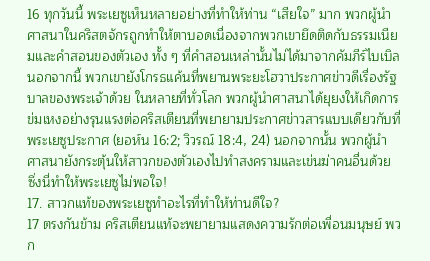16 ทุกวันนี้ พระเยซูเห็นหลายอย่างที่ทำให้ท่าน “เสียใจ” มาก พวกผู้นำศาสนาในคริสตจักรถูกทำให้ตาบอดเนื่องจากพวกเขายึดติดกับธรรมเนียมและคำสอนของตัวเอง ทั้ง ๆ ที่คำสอนเหล่านั้นไม่ได้มาจากคัมภีร์ไบเบิล นอกจากนี้ พวกเขายังโกรธแค้นที่พยานพระยะโฮวาประกาศข่าวดีเรื่องรัฐบาลของพระเจ้าด้วย ในหลายที่ทั่วโลก พวกผู้นำศาสนาได้ยุยงให้เกิดการข่มเหงอย่างรุนแรงต่อคริสเตียนที่พยายามประกาศข่าวสารแบบเดียวกับที่พระเยซูประกาศ (ยอห์น 16:2; วิวรณ์ 18:4, 24) นอกจากนั้น พวกผู้นำศาสนายังกระตุ้นให้สาวกของตัวเองไปทำสงครามและเข่นฆ่าคนอื่นด้วย ซึ่งนี่ทำให้พระเยซูไม่พอใจ!
17. สาวกแท้ของพระเยซูทำอะไรที่ทำให้ท่านดีใจ?
17 ตรงกันข้าม คริสเตียนแท้จะพยายามแสดงความรักต่อเพื่อนมนุษย์ พวก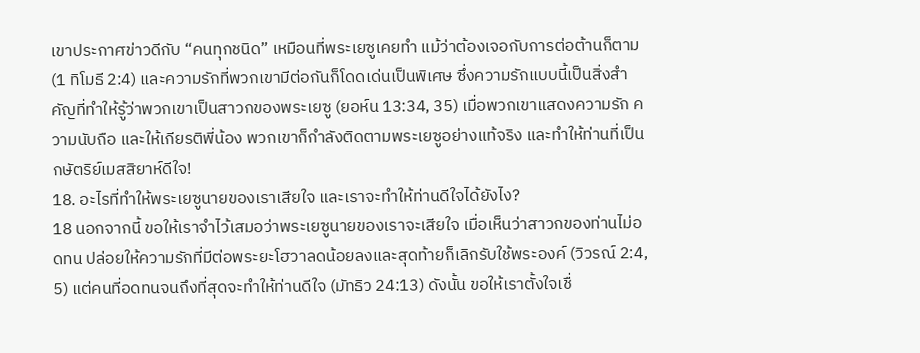เขาประกาศข่าวดีกับ “คนทุกชนิด” เหมือนที่พระเยซูเคยทำ แม้ว่าต้องเจอกับการต่อต้านก็ตาม (1 ทิโมธี 2:4) และความรักที่พวกเขามีต่อกันก็โดดเด่นเป็นพิเศษ ซึ่งความรักแบบนี้เป็นสิ่งสำคัญที่ทำให้รู้ว่าพวกเขาเป็นสาวกของพระเยซู (ยอห์น 13:34, 35) เมื่อพวกเขาแสดงความรัก ความนับถือ และให้เกียรติพี่น้อง พวกเขาก็กำลังติดตามพระเยซูอย่างแท้จริง และทำให้ท่านที่เป็นกษัตริย์เมสสิยาห์ดีใจ!
18. อะไรที่ทำให้พระเยซูนายของเราเสียใจ และเราจะทำให้ท่านดีใจได้ยังไง?
18 นอกจากนี้ ขอให้เราจำไว้เสมอว่าพระเยซูนายของเราจะเสียใจ เมื่อเห็นว่าสาวกของท่านไม่อดทน ปล่อยให้ความรักที่มีต่อพระยะโฮวาลดน้อยลงและสุดท้ายก็เลิกรับใช้พระองค์ (วิวรณ์ 2:4, 5) แต่คนที่อดทนจนถึงที่สุดจะทำให้ท่านดีใจ (มัทธิว 24:13) ดังนั้น ขอให้เราตั้งใจเชื่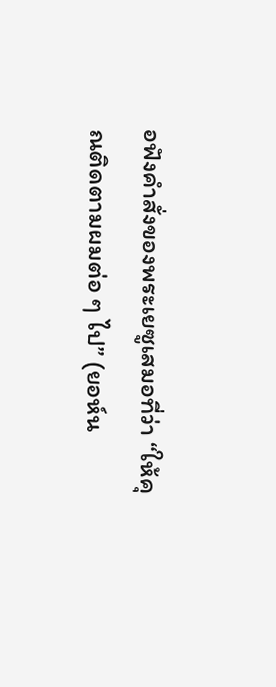อฟังคำสั่งของพระเยซูเสมอที่ว่า “ให้คุณติดตามผมต่อ ๆ ไป” (ยอห์น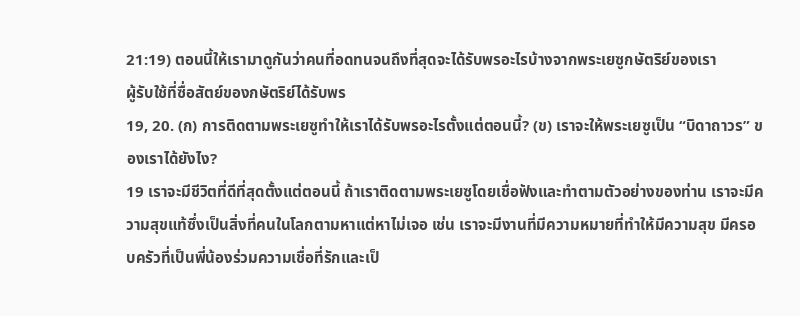21:19) ตอนนี้ให้เรามาดูกันว่าคนที่อดทนจนถึงที่สุดจะได้รับพรอะไรบ้างจากพระเยซูกษัตริย์ของเรา
ผู้รับใช้ที่ซื่อสัตย์ของกษัตริย์ได้รับพร
19, 20. (ก) การติดตามพระเยซูทำให้เราได้รับพรอะไรตั้งแต่ตอนนี้? (ข) เราจะให้พระเยซูเป็น “บิดาถาวร” ของเราได้ยังไง?
19 เราจะมีชีวิตที่ดีที่สุดตั้งแต่ตอนนี้ ถ้าเราติดตามพระเยซูโดยเชื่อฟังและทำตามตัวอย่างของท่าน เราจะมีความสุขแท้ซึ่งเป็นสิ่งที่คนในโลกตามหาแต่หาไม่เจอ เช่น เราจะมีงานที่มีความหมายที่ทำให้มีความสุข มีครอบครัวที่เป็นพี่น้องร่วมความเชื่อที่รักและเป็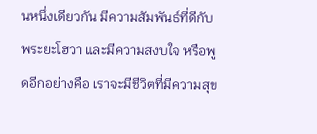นหนึ่งเดียวกัน มีความสัมพันธ์ที่ดีกับพระยะโฮวา และมีความสงบใจ หรือพูดอีกอย่างคือ เราจะมีชีวิตที่มีความสุข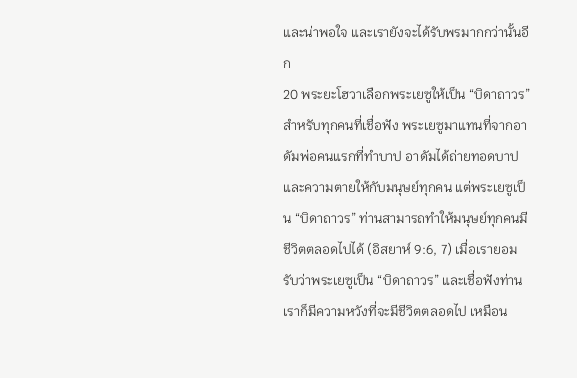และน่าพอใจ และเรายังจะได้รับพรมากกว่านั้นอีก
20 พระยะโฮวาเลือกพระเยซูให้เป็น “บิดาถาวร” สำหรับทุกคนที่เชื่อฟัง พระเยซูมาแทนที่จากอาดัมพ่อคนแรกที่ทำบาป อาดัมได้ถ่ายทอดบาปและความตายให้กับมนุษย์ทุกคน แต่พระเยซูเป็น “บิดาถาวร” ท่านสามารถทำให้มนุษย์ทุกคนมีชีวิตตลอดไปได้ (อิสยาห์ 9:6, 7) เมื่อเรายอมรับว่าพระเยซูเป็น “บิดาถาวร” และเชื่อฟังท่าน เราก็มีความหวังที่จะมีชีวิตตลอดไป เหมือน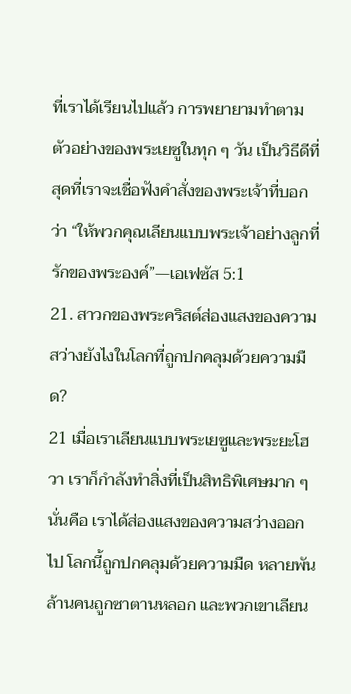ที่เราได้เรียนไปแล้ว การพยายามทำตามตัวอย่างของพระเยซูในทุก ๆ วัน เป็นวิธีดีที่สุดที่เราจะเชื่อฟังคำสั่งของพระเจ้าที่บอกว่า “ให้พวกคุณเลียนแบบพระเจ้าอย่างลูกที่รักของพระองค์”—เอเฟซัส 5:1
21. สาวกของพระคริสต์ส่องแสงของความสว่างยังไงในโลกที่ถูกปกคลุมด้วยความมืด?
21 เมื่อเราเลียนแบบพระเยซูและพระยะโฮวา เราก็กำลังทำสิ่งที่เป็นสิทธิพิเศษมาก ๆ นั่นคือ เราได้ส่องแสงของความสว่างออกไป โลกนี้ถูกปกคลุมด้วยความมืด หลายพันล้านคนถูกซาตานหลอก และพวกเขาเลียน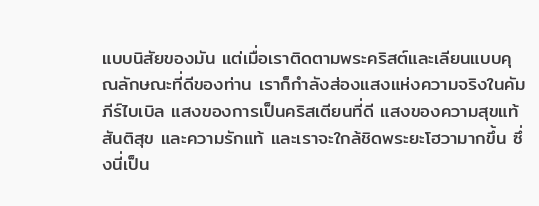แบบนิสัยของมัน แต่เมื่อเราติดตามพระคริสต์และเลียนแบบคุณลักษณะที่ดีของท่าน เราก็กำลังส่องแสงแห่งความจริงในคัมภีร์ไบเบิล แสงของการเป็นคริสเตียนที่ดี แสงของความสุขแท้ สันติสุข และความรักแท้ และเราจะใกล้ชิดพระยะโฮวามากขึ้น ซึ่งนี่เป็น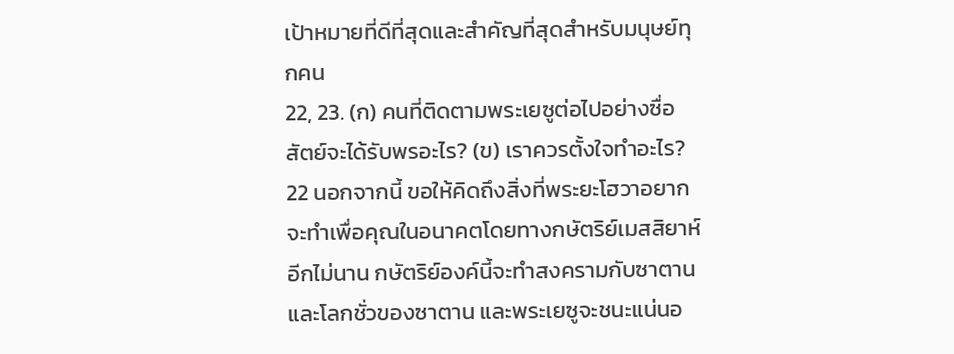เป้าหมายที่ดีที่สุดและสำคัญที่สุดสำหรับมนุษย์ทุกคน
22, 23. (ก) คนที่ติดตามพระเยซูต่อไปอย่างซื่อสัตย์จะได้รับพรอะไร? (ข) เราควรตั้งใจทำอะไร?
22 นอกจากนี้ ขอให้คิดถึงสิ่งที่พระยะโฮวาอยากจะทำเพื่อคุณในอนาคตโดยทางกษัตริย์เมสสิยาห์ อีกไม่นาน กษัตริย์องค์นี้จะทำสงครามกับซาตานและโลกชั่วของซาตาน และพระเยซูจะชนะแน่นอ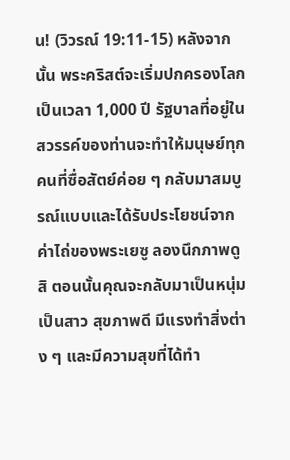น! (วิวรณ์ 19:11-15) หลังจากนั้น พระคริสต์จะเริ่มปกครองโลกเป็นเวลา 1,000 ปี รัฐบาลที่อยู่ในสวรรค์ของท่านจะทำให้มนุษย์ทุกคนที่ซื่อสัตย์ค่อย ๆ กลับมาสมบูรณ์แบบและได้รับประโยชน์จากค่าไถ่ของพระเยซู ลองนึกภาพดูสิ ตอนนั้นคุณจะกลับมาเป็นหนุ่มเป็นสาว สุขภาพดี มีแรงทำสิ่งต่าง ๆ และมีความสุขที่ได้ทำ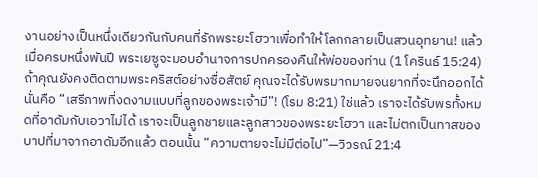งานอย่างเป็นหนึ่งเดียวกันกับคนที่รักพระยะโฮวาเพื่อทำให้โลกกลายเป็นสวนอุทยาน! แล้วเมื่อครบหนึ่งพันปี พระเยซูจะมอบอำนาจการปกครองคืนให้พ่อของท่าน (1 โครินธ์ 15:24) ถ้าคุณยังคงติดตามพระคริสต์อย่างซื่อสัตย์ คุณจะได้รับพรมากมายจนยากที่จะนึกออกได้ นั่นคือ “เสรีภาพที่งดงามแบบที่ลูกของพระเจ้ามี”! (โรม 8:21) ใช่แล้ว เราจะได้รับพรทั้งหมดที่อาดัมกับเอวาไม่ได้ เราจะเป็นลูกชายและลูกสาวของพระยะโฮวา และไม่ตกเป็นทาสของบาปที่มาจากอาดัมอีกแล้ว ตอนนั้น “ความตายจะไม่มีต่อไป”—วิวรณ์ 21:4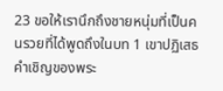23 ขอให้เรานึกถึงชายหนุ่มที่เป็นคนรวยที่ได้พูดถึงในบท 1 เขาปฏิเสธคำเชิญของพระ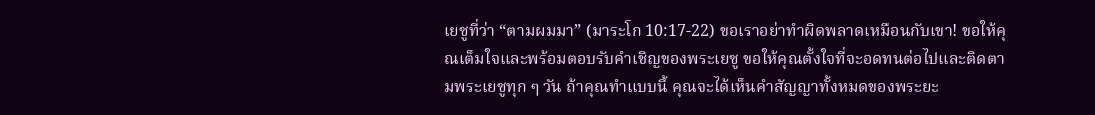เยซูที่ว่า “ตามผมมา” (มาระโก 10:17-22) ขอเราอย่าทำผิดพลาดเหมือนกับเขา! ขอให้คุณเต็มใจและพร้อมตอบรับคำเชิญของพระเยซู ขอให้คุณตั้งใจที่จะอดทนต่อไปและติดตามพระเยซูทุก ๆ วัน ถ้าคุณทำแบบนี้ คุณจะได้เห็นคำสัญญาทั้งหมดของพระยะ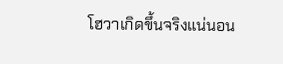โฮวาเกิดขึ้นจริงแน่นอน